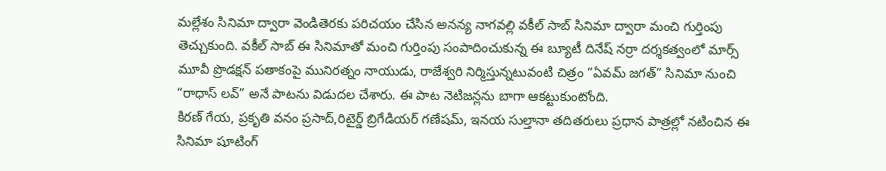మల్లేశం సినిమా ద్వారా వెండితెరకు పరిచయం చేసిన అనన్య నాగవల్లి వకీల్ సాబ్ సినిమా ద్వారా మంచి గుర్తింపు తెచ్చుకుంది. వకీల్ సాబ్ ఈ సినిమాతో మంచి గుర్తింపు సంపాదించుకున్న ఈ బ్యూటీ దినేష్ నర్రా దర్శకత్వంలో మార్స్ మూవీ ప్రొడక్షన్ పతాకంపై మునిరత్నం నాయుడు, రాజేశ్వరి నిర్మిస్తున్నటువంటి చిత్రం “ఏవమ్ జగత్” సినిమా నుంచి “రాధాస్ లవ్” అనే పాటను విడుదల చేశారు. ఈ పాట నెటిజన్లను బాగా ఆకట్టుకుంటోంది.
కిరణ్ గేయ, ప్రకృతి వనం ప్రసాద్,రిటైర్డ్ బ్రిగేడియర్ గణేషమ్, ఇనయ సుల్తానా తదితరులు ప్రధాన పాత్రల్లో నటించిన ఈ సినిమా షూటింగ్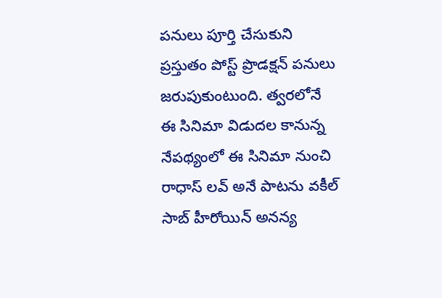పనులు పూర్తి చేసుకుని ప్రస్తుతం పోస్ట్ ప్రొడక్షన్ పనులు జరుపుకుంటుంది. త్వరలోనే ఈ సినిమా విడుదల కానున్న నేపథ్యంలో ఈ సినిమా నుంచి రాధాస్ లవ్ అనే పాటను వకీల్ సాబ్ హీరోయిన్ అనన్య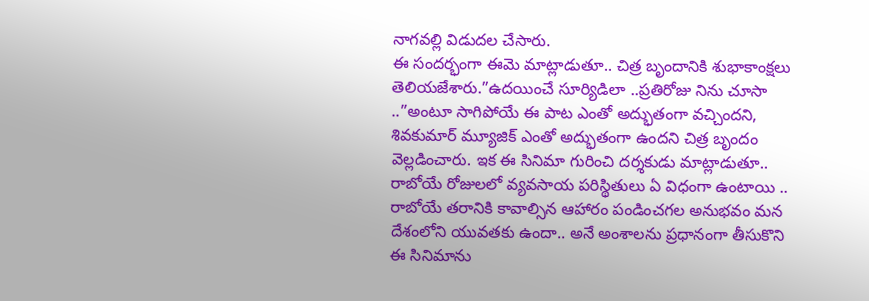నాగవల్లి విడుదల చేసారు.
ఈ సందర్భంగా ఈమె మాట్లాడుతూ.. చిత్ర బృందానికి శుభాకాంక్షలు తెలియజేశారు.”ఉదయించే సూర్యిడిలా ..ప్రతిరోజు నిను చూసా ..”అంటూ సాగిపోయే ఈ పాట ఎంతో అద్భుతంగా వచ్చిందని, శివకుమార్ మ్యూజిక్ ఎంతో అద్భుతంగా ఉందని చిత్ర బృందం వెల్లడించారు. ఇక ఈ సినిమా గురించి దర్శకుడు మాట్లాడుతూ.. రాబోయే రోజులలో వ్యవసాయ పరిస్థితులు ఏ విధంగా ఉంటాయి .. రాబోయే తరానికి కావాల్సిన ఆహారం పండించగల అనుభవం మన దేశంలోని యువతకు ఉందా.. అనే అంశాలను ప్రధానంగా తీసుకొని ఈ సినిమాను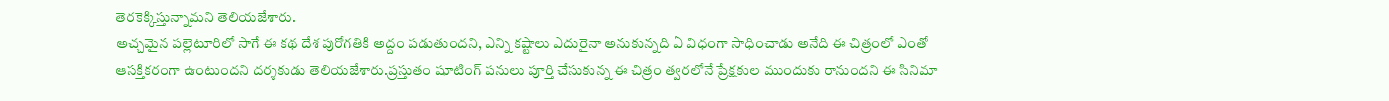తెరకెక్కిస్తున్నామని తెలియజేశారు.
అచ్చమైన పల్లెటూరిలో సాగే ఈ కథ దేశ పురోగతికి అద్దం పడుతుందని, ఎన్ని కష్టాలు ఎదురైనా అనుకున్నది ఏ విధంగా సాధించాడు అనేది ఈ చిత్రంలో ఎంతో ఆసక్తికరంగా ఉంటుందని దర్శకుడు తెలియజేశారు.ప్రస్తుతం షూటింగ్ పనులు పూర్తి చేసుకున్న ఈ చిత్రం త్వరలోనే ప్రేక్షకుల ముందుకు రానుందని ఈ సినిమా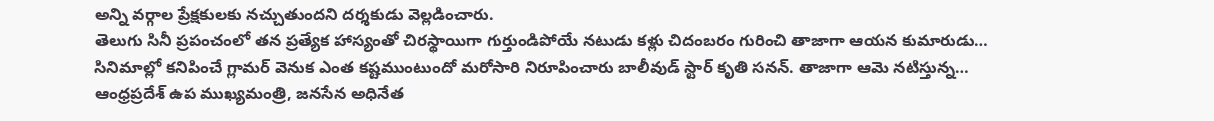అన్ని వర్గాల ప్రేక్షకులకు నచ్చుతుందని దర్శకుడు వెల్లడించారు.
తెలుగు సినీ ప్రపంచంలో తన ప్రత్యేక హాస్యంతో చిరస్థాయిగా గుర్తుండిపోయే నటుడు కళ్లు చిదంబరం గురించి తాజాగా ఆయన కుమారుడు…
సినిమాల్లో కనిపించే గ్లామర్ వెనుక ఎంత కష్టముంటుందో మరోసారి నిరూపించారు బాలీవుడ్ స్టార్ కృతి సనన్. తాజాగా ఆమె నటిస్తున్న…
ఆంధ్రప్రదేశ్ ఉప ముఖ్యమంత్రి, జనసేన అధినేత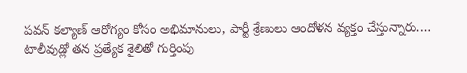పవన్ కల్యాణ్ ఆరోగ్యం కోసం అభిమానులు, పార్టీ శ్రేణులు ఆందోళన వ్యక్తం చేస్తున్నారు.…
టాలీవుడ్లో తన ప్రత్యేక శైలితో గుర్తింపు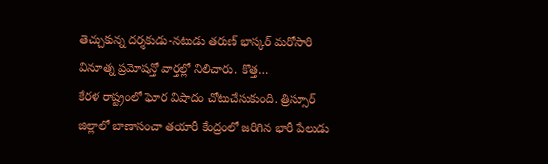తెచ్చుకున్న దర్శకుడు-నటుడు తరుణ్ భాస్కర్ మరోసారి వినూత్న ప్రమోషన్తో వార్తల్లో నిలిచారు. కొత్త…
కేరళ రాష్ట్రంలో ఘోర విషాదం చోటుచేసుకుంది. త్రిస్సూర్ జిల్లాలో బాణాసంచా తయారీ కేంద్రంలో జరిగిన భారీ పేలుడు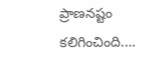ప్రాణనష్టం కలిగించింది.…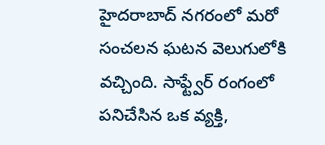హైదరాబాద్ నగరంలో మరో సంచలన ఘటన వెలుగులోకి వచ్చింది. సాఫ్ట్వేర్ రంగంలో పనిచేసిన ఒక వ్యక్తి,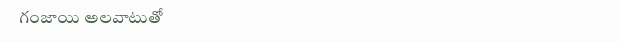గంజాయి అలవాటుతో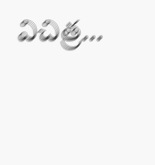విచిత్ర…